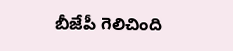బీజేపీ గెలిచింది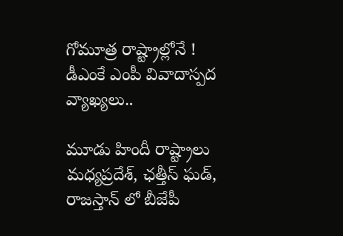గోమూత్ర రాష్ట్రాల్లోనే ! డీఎంకే ఎంపీ వివాదాస్పద వ్యాఖ్యలు..

మూడు హిందీ రాష్ట్రాలు మధ్యప్రదేశ్, ఛత్తీస్ ఘడ్, రాజస్తాన్ లో బీజేపీ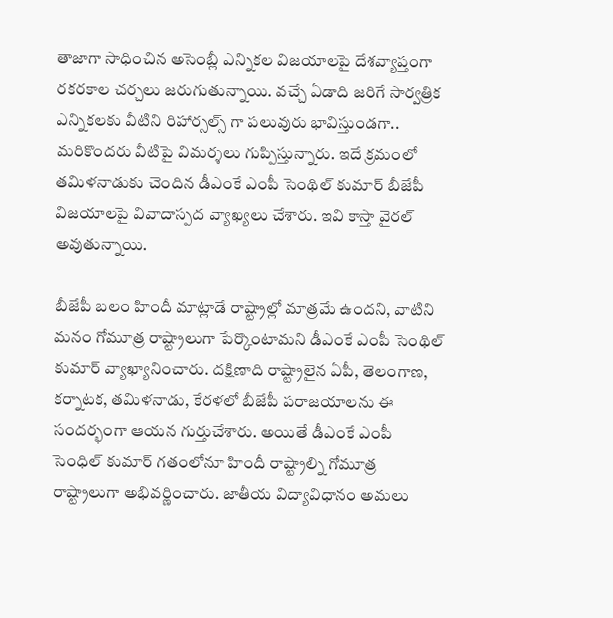తాజాగా సాధించిన అసెంబ్లీ ఎన్నికల విజయాలపై దేశవ్యాప్తంగా రకరకాల చర్చలు జరుగుతున్నాయి. వచ్చే ఏడాది జరిగే సార్వత్రిక ఎన్నికలకు వీటిని రిహార్సల్స్ గా పలువురు భావిస్తుండగా.. మరికొందరు వీటిపై విమర్శలు గుప్పిస్తున్నారు. ఇదే క్రమంలో తమిళనాడుకు చెందిన డీఎంకే ఎంపీ సెంథిల్ కుమార్ బీజేపీ విజయాలపై వివాదాస్పద వ్యాఖ్యలు చేశారు. ఇవి కాస్తా వైరల్ అవుతున్నాయి.

బీజేపీ బలం హిందీ మాట్లాడే రాష్ట్రాల్లో మాత్రమే ఉందని, వాటిని మనం గోమూత్ర రాష్ట్రాలుగా పేర్కొంటామని డీఎంకే ఎంపీ సెంథిల్ కుమార్ వ్యాఖ్యానించారు. దక్షిణాది రాష్ట్రాలైన ఏపీ, తెలంగాణ, కర్నాటక, తమిళనాడు, కేరళలో బీజేపీ పరాజయాలను ఈ సందర్భంగా ఆయన గుర్తుచేశారు. అయితే డీఎంకే ఎంపీ సెంధిల్ కుమార్ గతంలోనూ హిందీ రాష్ట్రాల్ని గోమూత్ర రాష్ట్రాలుగా అభివర్ణించారు. జాతీయ విద్యావిధానం అమలు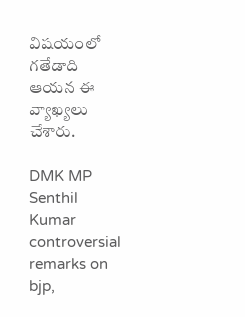విషయంలో గతేడాది ఆయన ఈ వ్యాఖ్యలు చేశారు.

DMK MP Senthil Kumar controversial remarks on bjp,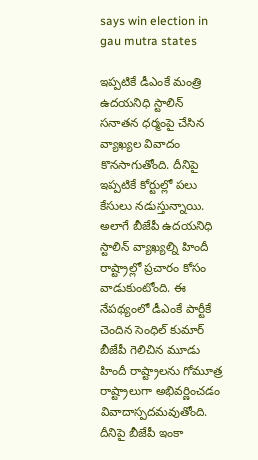says win election in gau mutra states

ఇప్పటికే డీఎంకే మంత్రి ఉదయనిధి స్టాలిన్ సనాతన ధర్మంపై చేసిన వ్యాఖ్యల వివాదం కొనసాగుతోంది. దీనిపై ఇప్పటికే కోర్టుల్లో పలు కేసులు నడుస్తున్నాయి. అలాగే బీజేపీ ఉదయనిధి స్టాలిన్ వ్యాఖ్యల్ని హిందీ రాష్ట్రాల్లో ప్రచారం కోసం వాడుకుంటోంది. ఈ నేపథ్యంలో డీఎంకే పార్టీకే చెందిన సెంధిల్ కుమార్ బీజేపీ గెలిచిన మూడు హిందీ రాష్ట్రాలను గోమూత్ర రాష్ట్రాలుగా అభివర్ణించడం వివాదాస్పదమవుతోంది. దీనిపై బీజేపీ ఇంకా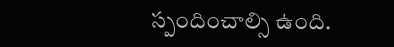స్పందించాల్సి ఉంది.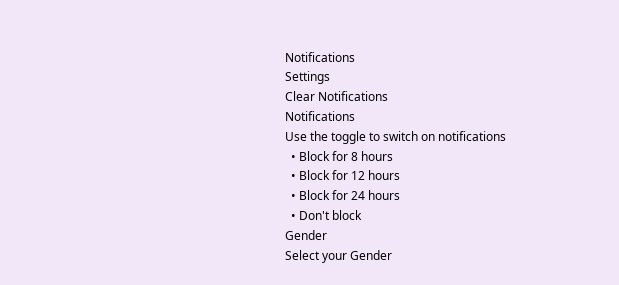Notifications
Settings
Clear Notifications
Notifications
Use the toggle to switch on notifications
  • Block for 8 hours
  • Block for 12 hours
  • Block for 24 hours
  • Don't block
Gender
Select your Gender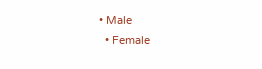• Male
  • Female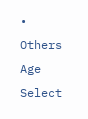• Others
Age
Select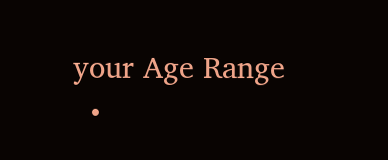your Age Range
  •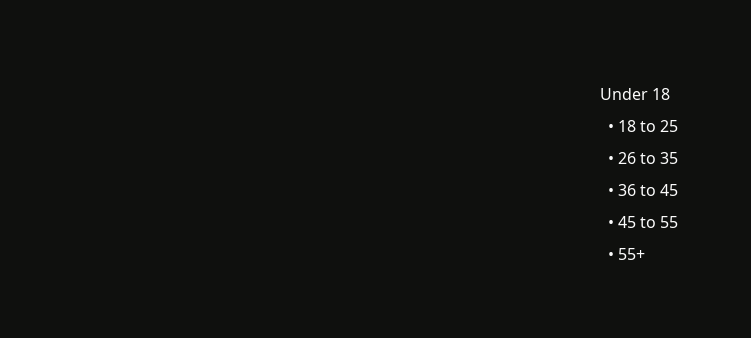Under 18
  • 18 to 25
  • 26 to 35
  • 36 to 45
  • 45 to 55
  • 55+